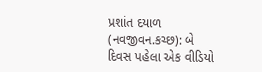પ્રશાંત દયાળ (નવજીવન.કચ્છ): બે દિવસ પહેલા એક વીડિયો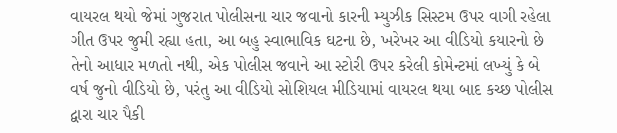વાયરલ થયો જેમાં ગુજરાત પોલીસના ચાર જવાનો કારની મ્યુઝીક સિસ્ટમ ઉપર વાગી રહેલા ગીત ઉપર જુમી રહ્યા હતા, આ બહુ સ્વાભાવિક ઘટના છે, ખરેખર આ વીડિયો કયારનો છે તેનો આધાર મળતો નથી, એક પોલીસ જવાને આ સ્ટોરી ઉપર કરેલી કોમેન્ટમાં લખ્યું કે બે વર્ષ જુનો વીડિયો છે, પરંતુ આ વીડિયો સોશિયલ મીડિયામાં વાયરલ થયા બાદ કચ્છ પોલીસ દ્વારા ચાર પૈકી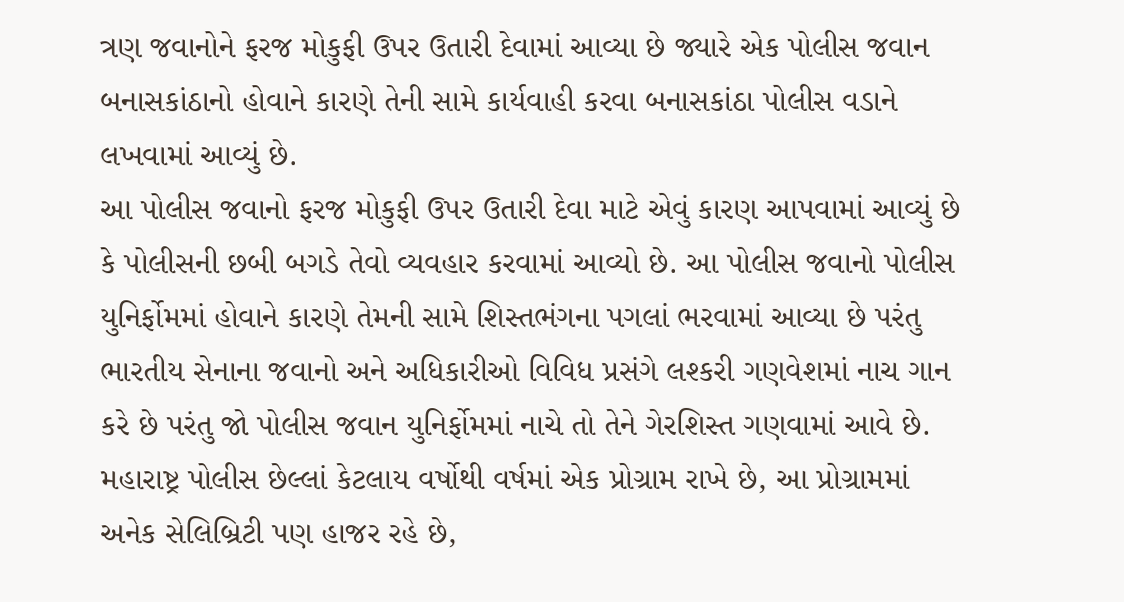ત્રણ જવાનોને ફરજ મોકુફી ઉપર ઉતારી દેવામાં આવ્યા છે જ્યારે એક પોલીસ જવાન બનાસકાંઠાનો હોવાને કારણે તેની સામે કાર્યવાહી કરવા બનાસકાંઠા પોલીસ વડાને લખવામાં આવ્યું છે.
આ પોલીસ જવાનો ફરજ મોકુફી ઉપર ઉતારી દેવા માટે એવું કારણ આપવામાં આવ્યું છે કે પોલીસની છબી બગડે તેવો વ્યવહાર કરવામાં આવ્યો છે. આ પોલીસ જવાનો પોલીસ યુનિર્ફોમમાં હોવાને કારણે તેમની સામે શિસ્તભંગના પગલાં ભરવામાં આવ્યા છે પરંતુ ભારતીય સેનાના જવાનો અને અધિકારીઓ વિવિધ પ્રસંગે લશ્કરી ગણવેશમાં નાચ ગાન કરે છે પરંતુ જો પોલીસ જવાન યુનિર્ફોમમાં નાચે તો તેને ગેરશિસ્ત ગણવામાં આવે છે. મહારાષ્ટ્ર પોલીસ છેલ્લાં કેટલાય વર્ષોથી વર્ષમાં એક પ્રોગ્રામ રાખે છે, આ પ્રોગ્રામમાં અનેક સેલિબ્રિટી પણ હાજર રહે છે,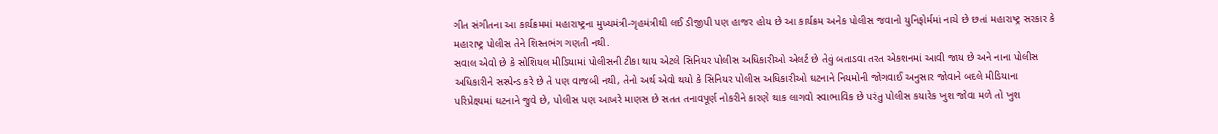ગીત સંગીતના આ કાર્યક્રમમાં મહારાષ્ટ્રના મુખ્યમંત્રી-ગૃહમંત્રીથી લઈ ડીજીપી પણ હાજર હોય છે આ કાર્યક્રમ અનેક પોલીસ જવાનો યુનિફોર્મમાં નાચે છે છતાં મહારાષ્ટ્ર સરકાર કે મહારાષ્ટ્ર પોલીસ તેને શિસ્તભંગ ગણતી નથી.
સવાલ એવો છે કે સોશિયલ મીડિયામાં પોલીસની ટીકા થાય એટલે સિનિયર પોલીસ અધિકારીઓ એલર્ટ છે તેવું બતાડવા તરત એકશનમાં આવી જાય છે અને નાના પોલીસ અધિકારીને સસ્પેન્ડ કરે છે તે પણ વાજબી નથી, તેનો અર્થ એવો થયો કે સિનિયર પોલીસ અધિકારીઓ ઘટનાને નિયમોની જોગવાઈ અનુસાર જોવાને બદલે મીડિયાના પરિપ્રેક્ષ્યમાં ઘટનાને જુવે છે, પોલીસ પણ આખરે માણસ છે સતત તનાવપૂર્ણ નોકરીને કારણે થાક લાગવો સ્વાભાવિક છે પરંતુ પોલીસ કયારેક ખુશ જોવા મળે તો ખુશ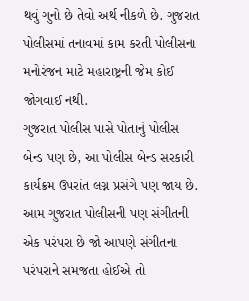થવું ગુનો છે તેવો અર્થ નીકળે છે. ગુજરાત પોલીસમાં તનાવમાં કામ કરતી પોલીસના મનોરંજન માટે મહારાષ્ટ્રની જેમ કોઈ જોગવાઈ નથી.
ગુજરાત પોલીસ પાસે પોતાનું પોલીસ બેન્ડ પણ છે, આ પોલીસ બેન્ડ સરકારી કાર્યક્રમ ઉપરાંત લગ્ન પ્રસંગે પણ જાય છે. આમ ગુજરાત પોલીસની પણ સંગીતની એક પરંપરા છે જો આપણે સંગીતના પરંપરાને સમજતા હોઈએ તો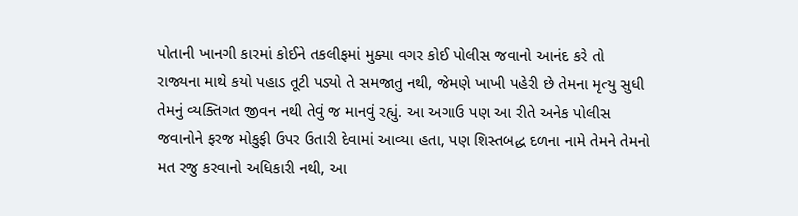પોતાની ખાનગી કારમાં કોઈને તકલીફમાં મુક્યા વગર કોઈ પોલીસ જવાનો આનંદ કરે તો રાજ્યના માથે કયો પહાડ તૂટી પડ્યો તે સમજાતુ નથી, જેમણે ખાખી પહેરી છે તેમના મૃત્યુ સુધી તેમનું વ્યક્તિગત જીવન નથી તેવું જ માનવું રહ્યું. આ અગાઉ પણ આ રીતે અનેક પોલીસ જવાનોને ફરજ મોકુફી ઉપર ઉતારી દેવામાં આવ્યા હતા, પણ શિસ્તબદ્ધ દળના નામે તેમને તેમનો મત રજુ કરવાનો અધિકારી નથી, આ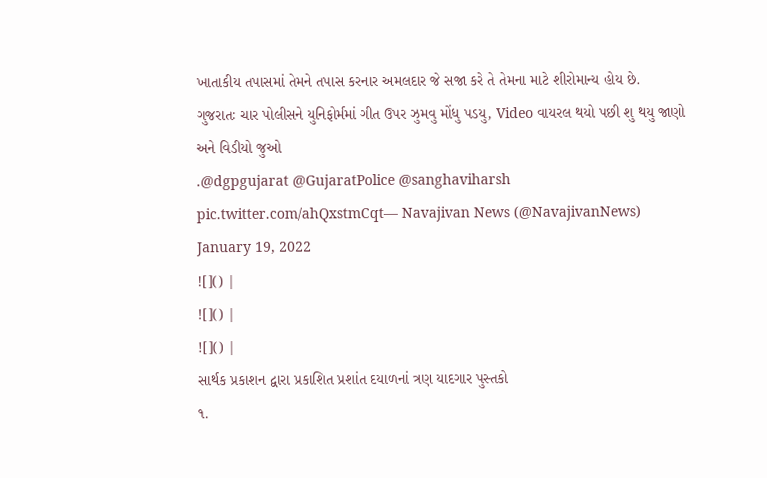ખાતાકીય તપાસમાં તેમને તપાસ કરનાર અમલદાર જે સજા કરે તે તેમના માટે શીરોમાન્ય હોય છે.
ગુજરાતઃ ચાર પોલીસને યુનિફોર્મમાં ગીત ઉપર ઝુમવુ મોંધુ પડયુ, Video વાયરલ થયો પછી શુ થયુ જાણો અને વિડીયો જુઓ
.@dgpgujarat @GujaratPolice @sanghaviharsh pic.twitter.com/ahQxstmCqt— Navajivan News (@NavajivanNews) January 19, 2022
![]() |
![]() |
![]() |
સાર્થક પ્રકાશન દ્વારા પ્રકાશિત પ્રશાંત દયાળનાં ત્રણ યાદગાર પુસ્તકો
૧.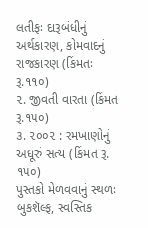લતીફઃ દારૂબંધીનું અર્થકારણ, કોમવાદનું રાજકારણ (કિંમતઃ રૂ.૧૧૦)
૨. જીવતી વારતા (કિંમત રૂ.૧૫૦)
૩. ૨૦૦૨ : રમખાણોનું અધૂરું સત્ય (કિંમત રૂ. ૧૫૦)
પુસ્તકો મેળવવાનું સ્થળઃ બુકશૅલ્ફ, સ્વસ્તિક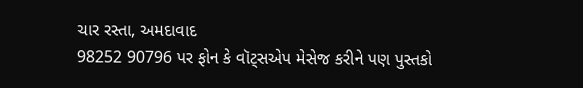ચાર રસ્તા, અમદાવાદ
98252 90796 પર ફોન કે વૉટ્સએપ મેસેજ કરીને પણ પુસ્તકો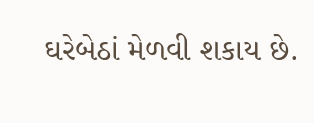ઘરેબેઠાં મેળવી શકાય છે.